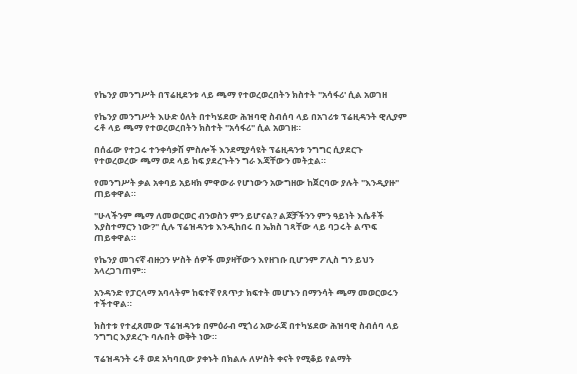የኬንያ መንግሥት በፕሬዚደንቱ ላይ ጫማ የተወረወረበትን ክስተት "አሳፋሪ' ሲል አወገዘ

የኬንያ መንግሥት እሁድ ዕለት በተካሄደው ሕዝባዊ ስብሰባ ላይ በአገሪቱ ፕሬዚዳንት ዊሊያም ሩቶ ላይ ጫማ የተወረወረበትን ክስተት "አሳፋሪ" ሲል አወገዘ።

በሰፊው የተጋሩ ተንቀሳቃሽ ምስሎች እንደሚያሳዩት ፕሬዚዳንቱ ንግግር ሲያደርጉ የተወረወረው ጫማ ወደ ላይ ከፍ ያደረጉትን ግራ እጃቸውን መትቷል።

የመንግሥት ቃል አቀባይ አይዛክ ምዋውራ የሆነውን አውግዘው ከጀርባው ያሉት "እንዲያዙ" ጠይቀዋል።

"ሁላችንም ጫማ ለመወርወር ብንወስን ምን ይሆናል? ልጆቻችንን ምን ዓይነት እሴቶች እያስተማርን ነው?" ሲሉ ፕሬዝዳንቱ እንዲከበሩ በ ኤክስ ገጻቸው ላይ ባጋሩት ልጥፍ ጠይቀዋል።

የኬንያ መገናኛ ብዙኃን ሦስት ሰዎች መያዛቸውን እየዘገቡ ቢሆንም ፖሊስ ግን ይህን አላረጋገጠም።

አንዳንድ የፓርላማ አባላትም ከፍተኛ የጸጥታ ክፍተት መሆኑን በማንሳት ጫማ መወርወሩን ተችተዋል።

ክስተቱ የተፈጸመው ፕሬዝዳንቱ በምዕራብ ሚጎሪ አውራጃ በተካሄደው ሕዝባዊ ስብሰባ ላይ ንግግር እያደረጉ ባሉበት ወቅት ነው።

ፕሬዝዳንት ሩቶ ወደ አካባቢው ያቀኑት በክልሉ ለሦስት ቀናት የሚቆይ የልማት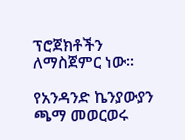ፕሮጀክቶችን ለማስጀምር ነው።

የአንዳንድ ኬንያውያን ጫማ መወርወሩ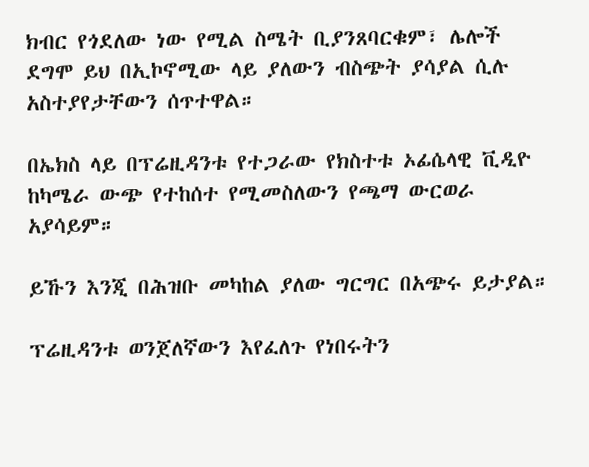ክብር የጎደለው ነው የሚል ስሜት ቢያንጸባርቁም፣ ሌሎች ደግሞ ይህ በኢኮኖሚው ላይ ያለውን ብስጭት ያሳያል ሲሉ አስተያየታቸውን ሰጥተዋል።

በኤክስ ላይ በፕሬዚዳንቱ የተጋራው የክስተቱ ኦፊሴላዊ ቪዲዮ ከካሜራ ውጭ የተከሰተ የሚመስለውን የጫማ ውርወራ አያሳይም።

ይኹን እንጂ በሕዝቡ መካከል ያለው ግርግር በአጭሩ ይታያል።

ፕሬዚዳንቱ ወንጀለኛውን እየፈለጉ የነበሩትን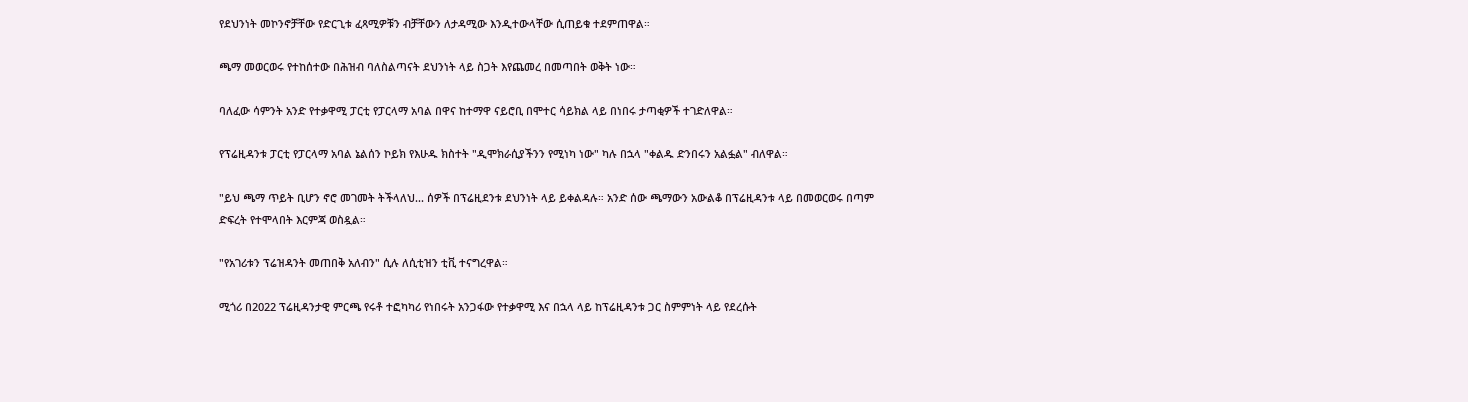የደህንነት መኮንኖቻቸው የድርጊቱ ፈጻሚዎቹን ብቻቸውን ለታዳሚው እንዲተውላቸው ሲጠይቁ ተደምጠዋል።

ጫማ መወርወሩ የተከሰተው በሕዝብ ባለስልጣናት ደህንነት ላይ ስጋት እየጨመረ በመጣበት ወቅት ነው።

ባለፈው ሳምንት አንድ የተቃዋሚ ፓርቲ የፓርላማ አባል በዋና ከተማዋ ናይሮቢ በሞተር ሳይክል ላይ በነበሩ ታጣቂዎች ተገድለዋል።

የፕሬዚዳንቱ ፓርቲ የፓርላማ አባል ኔልሰን ኮይክ የእሁዱ ክስተት "ዲሞክራሲያችንን የሚነካ ነው" ካሉ በኋላ "ቀልዱ ድንበሩን አልፏል" ብለዋል።

"ይህ ጫማ ጥይት ቢሆን ኖሮ መገመት ትችላለህ... ሰዎች በፕሬዚደንቱ ደህንነት ላይ ይቀልዳሉ። አንድ ሰው ጫማውን አውልቆ በፕሬዚዳንቱ ላይ በመወርወሩ በጣም ድፍረት የተሞላበት እርምጃ ወስዷል።

"የአገሪቱን ፕሬዝዳንት መጠበቅ አለብን" ሲሉ ለሲቲዝን ቲቪ ተናግረዋል።

ሚጎሪ በ2022 ፕሬዚዳንታዊ ምርጫ የሩቶ ተፎካካሪ የነበሩት አንጋፋው የተቃዋሚ እና በኋላ ላይ ከፕሬዚዳንቱ ጋር ስምምነት ላይ የደረሱት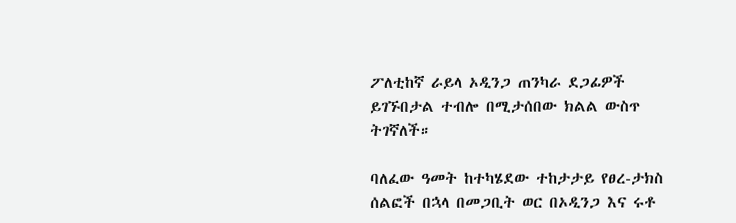ፖለቲከኛ ራይላ ኦዲንጋ ጠንካራ ደጋፊዎች ይገኙበታል ተብሎ በሚታሰበው ክልል ውስጥ ትገኛለች።

ባለፈው ዓመት ከተካሄደው ተከታታይ የፀረ-ታክስ ሰልፎች በኋላ በመጋቢት ወር በኦዲንጋ እና ሩቶ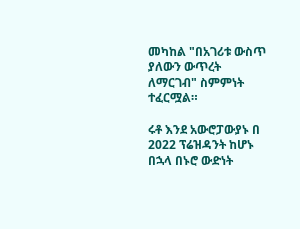መካከል "በአገሪቱ ውስጥ ያለውን ውጥረት ለማርገብ" ስምምነት ተፈርሟል።

ሩቶ እንደ አውሮፓውያኑ በ 2022 ፕሬዝዳንት ከሆኑ በኋላ በኑሮ ውድነት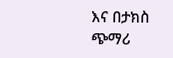እና በታክስ ጭማሪ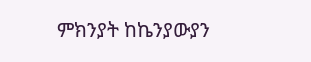ምክንያት ከኬንያውያን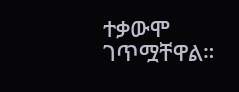ተቃውሞ ገጥሟቸዋል።